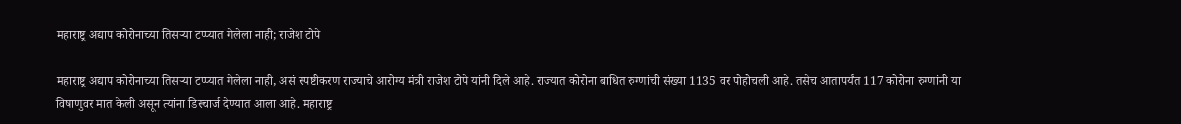महाराष्ट्र अद्याप कोरोनाच्या तिसऱ्या टप्प्यात गेलेला नाही; राजेश टोपे

महाराष्ट्र अद्याप कोरोनाच्या तिसऱ्या टप्प्यात गेलेला नाही, असं स्पष्टीकरण राज्याचे आरोग्य मंत्री राजेश टोपे यांनी दिले आहे. राज्यात कोरोना बाधित रुग्णांची संख्या 1135 वर पोहोचली आहे. तसेच आतापर्यंत 117 कोरोना रुग्णांनी या विषाणुवर मात केली असून त्यांना डिस्चार्ज देण्यात आला आहे. महाराष्ट्र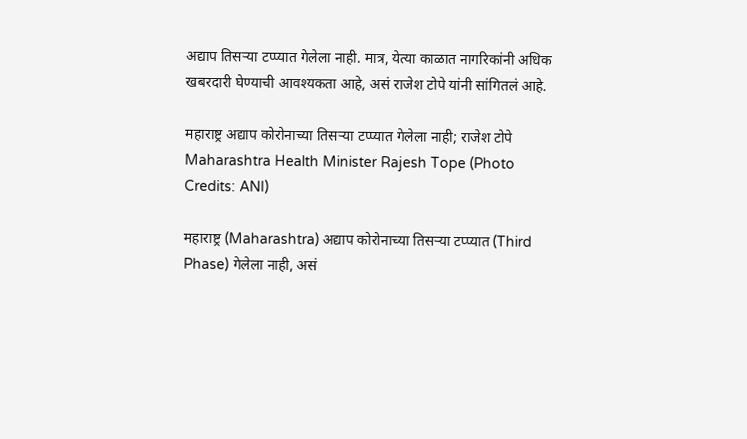अद्याप तिसऱ्या टप्प्यात गेलेला नाही. मात्र, येत्या काळात नागरिकांनी अधिक खबरदारी घेण्याची आवश्यकता आहे, असं राजेश टोपे यांनी सांगितलं आहे.

महाराष्ट्र अद्याप कोरोनाच्या तिसऱ्या टप्प्यात गेलेला नाही; राजेश टोपे
Maharashtra Health Minister Rajesh Tope (Photo Credits: ANI)

महाराष्ट्र (Maharashtra) अद्याप कोरोनाच्या तिसऱ्या टप्प्यात (Third Phase) गेलेला नाही, असं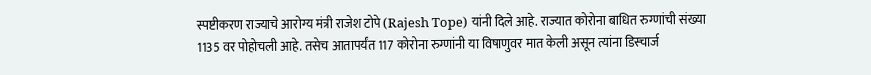स्पष्टीकरण राज्याचे आरोग्य मंत्री राजेश टोपे (Rajesh Tope) यांनी दिले आहे. राज्यात कोरोना बाधित रुग्णांची संख्या 1135 वर पोहोचली आहे. तसेच आतापर्यंत 117 कोरोना रुग्णांनी या विषाणुवर मात केली असून त्यांना डिस्चार्ज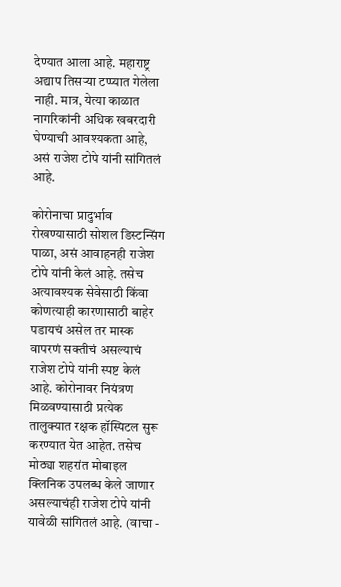देण्यात आला आहे. महाराष्ट्र अद्याप तिसऱ्या टप्प्यात गेलेला नाही. मात्र, येत्या काळात नागरिकांनी अधिक खबरदारी घेण्याची आवश्यकता आहे, असं राजेश टोपे यांनी सांगितलं आहे.

कोरोनाचा प्रादुर्भाव रोखण्यासाठी सोशल डिस्टन्सिंग पाळा, असं आवाहनही राजेश टोपे यांनी केलं आहे. तसेच अत्यावश्यक सेवेसाठी किंवा कोणत्याही कारणासाठी बाहेर पडायचं असेल तर मास्क वापरणं सक्तीचं असल्याचं राजेश टोपे यांनी स्पष्ट केलं आहे. कोरोनावर नियंत्रण मिळवण्यासाठी प्रत्येक तालुक्यात रक्षक हॉस्पिटल सुरू करण्यात येत आहेत. तसेच मोठ्या शहरांत मोबाइल क्लिनिक उपलब्ध केले जाणार असल्याचंही राजेश टोपे यांनी यावेळी सांगितलं आहे. (वाचा -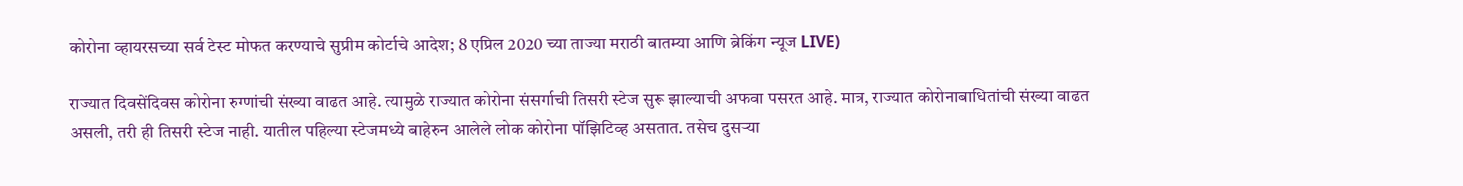कोरोना व्हायरसच्या सर्व टेस्ट मोफत करण्याचे सुप्रीम कोर्टाचे आदेश; 8 एप्रिल 2020 च्या ताज्या मराठी बातम्या आणि ब्रेकिंग न्यूज LIVE)

राज्यात दिवसेंदिवस कोरोना रुग्णांची संख्या वाढत आहे. त्यामुळे राज्यात कोरोना संसर्गाची तिसरी स्टेज सुरू झाल्याची अफवा पसरत आहे. मात्र, राज्यात कोरोनाबाधितांची संख्या वाढत असली, तरी ही तिसरी स्टेज नाही. यातील पहिल्या स्टेजमध्ये बाहेरुन आलेले लोक कोरोना पॉझिटिव्ह असतात. तसेच दुसऱ्या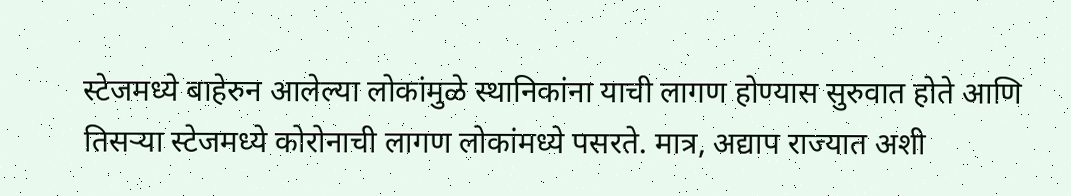स्टेजमध्ये बाहेरुन आलेल्या लोकांमुळे स्थानिकांना याची लागण होण्यास सुरुवात होते आणि तिसऱ्या स्टेजमध्ये कोरोनाची लागण लोकांमध्ये पसरते. मात्र, अद्याप राज्यात अशी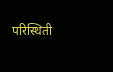परिस्थिती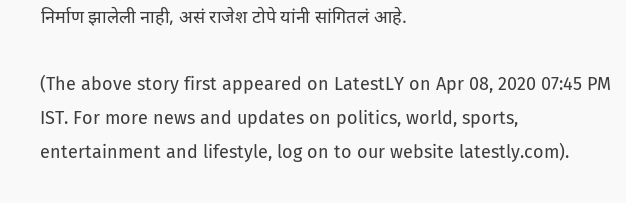निर्माण झालेली नाही, असं राजेश टोपे यांनी सांगितलं आहे.

(The above story first appeared on LatestLY on Apr 08, 2020 07:45 PM IST. For more news and updates on politics, world, sports, entertainment and lifestyle, log on to our website latestly.com).